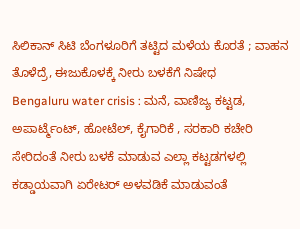ಸಿಲಿಕಾನ್ ಸಿಟಿ ಬೆಂಗಳೂರಿಗೆ ತಟ್ಟಿದ ಮಳೆಯ ಕೊರತೆ ; ವಾಹನ ತೊಳೆದ್ರೆ, ಈಜುಕೊಳಕ್ಕೆ ನೀರು ಬಳಕೆಗೆ ನಿಷೇಧ
Bengaluru water crisis : ಮನೆ, ವಾಣಿಜ್ಯ ಕಟ್ಟಡ, ಅಪಾರ್ಟ್ಮೆಂಟ್, ಹೋಟೆಲ್, ಕೈಗಾರಿಕೆ , ಸರಕಾರಿ ಕಚೇರಿ ಸೇರಿದಂತೆ ನೀರು ಬಳಕೆ ಮಾಡುವ ಎಲ್ಲಾ ಕಟ್ಟಡಗಳಲ್ಲಿ ಕಡ್ಡಾಯವಾಗಿ ಏರೇಟರ್ ಅಳವಡಿಕೆ ಮಾಡುವಂತೆ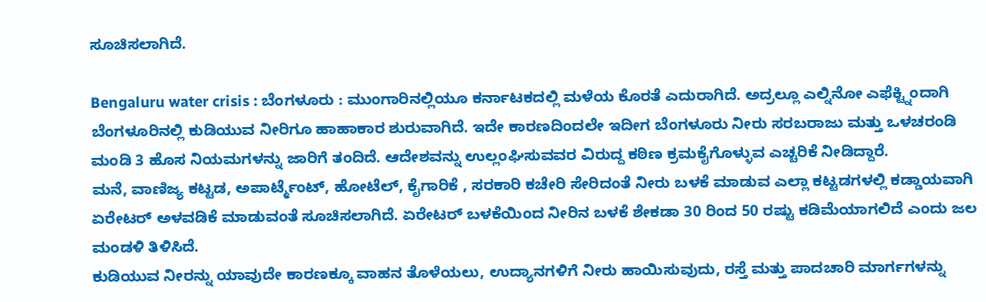ಸೂಚಿಸಲಾಗಿದೆ.

Bengaluru water crisis : ಬೆಂಗಳೂರು : ಮುಂಗಾರಿನಲ್ಲಿಯೂ ಕರ್ನಾಟಕದಲ್ಲಿ ಮಳೆಯ ಕೊರತೆ ಎದುರಾಗಿದೆ. ಅದ್ರಲ್ಲೂ ಎಲ್ನಿನೋ ಎಫೆಕ್ಟ್ನಿಂದಾಗಿ ಬೆಂಗಳೂರಿನಲ್ಲಿ ಕುಡಿಯುವ ನೀರಿಗೂ ಹಾಹಾಕಾರ ಶುರುವಾಗಿದೆ. ಇದೇ ಕಾರಣದಿಂದಲೇ ಇದೀಗ ಬೆಂಗಳೂರು ನೀರು ಸರಬರಾಜು ಮತ್ತು ಒಳಚರಂಡಿ ಮಂಡಿ 3 ಹೊಸ ನಿಯಮಗಳನ್ನು ಜಾರಿಗೆ ತಂದಿದೆ. ಆದೇಶವನ್ನು ಉಲ್ಲಂಘಿಸುವವರ ವಿರುದ್ದ ಕಠಿಣ ಕ್ರಮಕೈಗೊಳ್ಳುವ ಎಚ್ಚರಿಕೆ ನೀಡಿದ್ದಾರೆ.
ಮನೆ, ವಾಣಿಜ್ಯ ಕಟ್ಟಡ, ಅಪಾರ್ಟ್ಮೆಂಟ್, ಹೋಟೆಲ್, ಕೈಗಾರಿಕೆ , ಸರಕಾರಿ ಕಚೇರಿ ಸೇರಿದಂತೆ ನೀರು ಬಳಕೆ ಮಾಡುವ ಎಲ್ಲಾ ಕಟ್ಟಡಗಳಲ್ಲಿ ಕಡ್ಡಾಯವಾಗಿ ಏರೇಟರ್ ಅಳವಡಿಕೆ ಮಾಡುವಂತೆ ಸೂಚಿಸಲಾಗಿದೆ. ಏರೇಟರ್ ಬಳಕೆಯಿಂದ ನೀರಿನ ಬಳಕೆ ಶೇಕಡಾ 30 ರಿಂದ 50 ರಷ್ಟು ಕಡಿಮೆಯಾಗಲಿದೆ ಎಂದು ಜಲ ಮಂಡಳಿ ತಿಳಿಸಿದೆ.
ಕುಡಿಯುವ ನೀರನ್ನು ಯಾವುದೇ ಕಾರಣಕ್ಕೂ ವಾಹನ ತೊಳೆಯಲು, ಉದ್ಯಾನಗಳಿಗೆ ನೀರು ಹಾಯಿಸುವುದು, ರಸ್ತೆ ಮತ್ತು ಪಾದಚಾರಿ ಮಾರ್ಗಗಳನ್ನು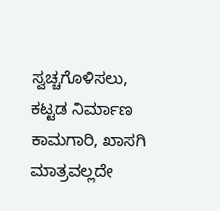ಸ್ವಚ್ಚಗೊಳಿಸಲು, ಕಟ್ಟಡ ನಿರ್ಮಾಣ ಕಾಮಗಾರಿ, ಖಾಸಗಿ ಮಾತ್ರವಲ್ಲದೇ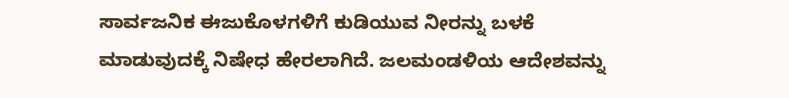ಸಾರ್ವಜನಿಕ ಈಜುಕೊಳಗಳಿಗೆ ಕುಡಿಯುವ ನೀರನ್ನು ಬಳಕೆ ಮಾಡುವುದಕ್ಕೆ ನಿಷೇಧ ಹೇರಲಾಗಿದೆ. ಜಲಮಂಡಳಿಯ ಆದೇಶವನ್ನು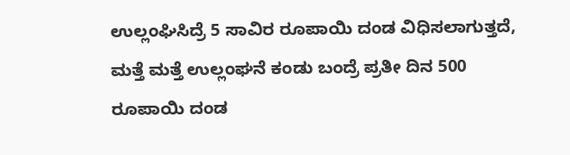ಉಲ್ಲಂಘಿಸಿದ್ರೆ 5 ಸಾವಿರ ರೂಪಾಯಿ ದಂಡ ವಿಧಿಸಲಾಗುತ್ತದೆ, ಮತ್ತೆ ಮತ್ತೆ ಉಲ್ಲಂಘನೆ ಕಂಡು ಬಂದ್ರೆ ಪ್ರತೀ ದಿನ 500 ರೂಪಾಯಿ ದಂಡ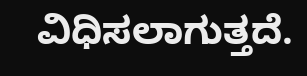ವಿಧಿಸಲಾಗುತ್ತದೆ.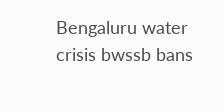Bengaluru water crisis bwssb bans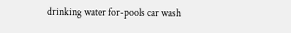drinking water for-pools car wash